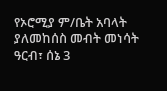የኦሮሚያ ም/ቤት አባላት ያለመከሰስ መብት መነሳት
ዓርብ፣ ሰኔ 3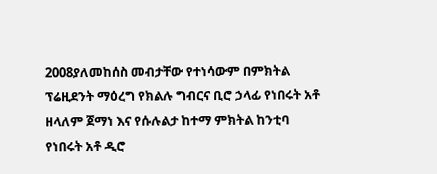2008ያለመከሰስ መብታቸው የተነሳውም በምክትል ፕሬዚደንት ማዕረግ የክልሉ ግብርና ቢሮ ኃላፊ የነበሩት አቶ ዘላለም ጀማነ እና የሱሉልታ ከተማ ምክትል ከንቲባ የነበሩት አቶ ዲሮ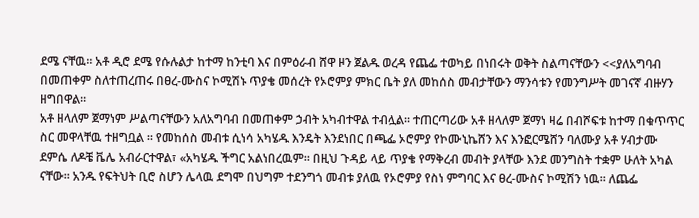ደሜ ናቸዉ። አቶ ዲሮ ደሜ የሱሉልታ ከተማ ከንቲባ እና በምዕራብ ሸዋ ዞን ጀልዱ ወረዳ የጨፌ ተወካይ በነበሩት ወቅት ስልጣናቸውን <<ያለአግባብ በመጠቀም ስለተጠረጠሩ በፀረ-ሙስና ኮሚሽኑ ጥያቄ መሰረት የኦሮምያ ምክር ቤት ያለ መከሰስ መብታቸውን ማንሳቱን የመንግሥት መገናኛ ብዙሃን ዘግበዋል።
አቶ ዘላለም ጀማነም ሥልጣናቸውን አለአግባብ በመጠቀም ኃብት አካብተዋል ተብሏል። ተጠርጣሪው አቶ ዘላለም ጀማነ ዛሬ በብሾፍቱ ከተማ በቁጥጥር ስር መዋላቸዉ ተዘግቧል ። የመከሰስ መብቱ ሲነሳ አካሄዱ እንዴት እንደነበር በጫፌ ኦሮምያ የኮሙኒኬሸን እና እንፎርሜሸን ባለሙያ አቶ ሃብታሙ ደምሴ ለዶቼ ቬሌ አብራርተዋል፣ «አካሄዱ ችግር አልነበረዉም። በዚህ ጉዳይ ላይ ጥያቄ የማቅረብ መብት ያላቸው እንደ መንግስት ተቋም ሁለት አካል ናቸው። አንዱ የፍትህት ቢሮ ስሆን ሌላዉ ደግሞ በህግም ተደንግጎ መብቱ ያለዉ የኦሮምያ የስነ ምግባር እና ፀረ-ሙስና ኮሚሽን ነዉ። ለጨፌ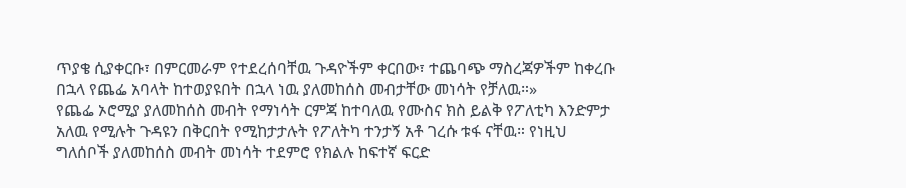ጥያቄ ሲያቀርቡ፣ በምርመራም የተደረሰባቸዉ ጉዳዮችም ቀርበው፣ ተጨባጭ ማስረጃዎችም ከቀረቡ በኋላ የጨፌ አባላት ከተወያዩበት በኋላ ነዉ ያለመከሰስ መብታቸው መነሳት የቻለዉ።»
የጨፌ ኦሮሚያ ያለመከሰስ መብት የማነሳት ርምጃ ከተባለዉ የሙስና ክስ ይልቅ የፖለቲካ እንድምታ አለዉ የሚሉት ጉዳዩን በቅርበት የሚከታታሉት የፖለትካ ተንታኝ አቶ ገረሱ ቱፋ ናቸዉ። የነዚህ ግለሰቦች ያለመከሰስ መብት መነሳት ተደምሮ የክልሉ ከፍተኛ ፍርድ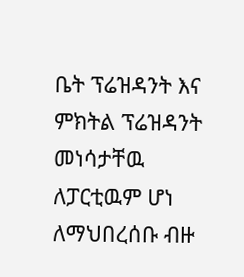ቤት ፕሬዝዳንት እና ምክትል ፕሬዝዳንት መነሳታቸዉ ለፓርቲዉም ሆነ ለማህበረሰቡ ብዙ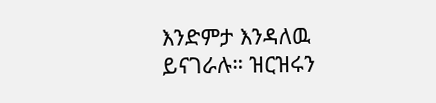እንድምታ እንዳለዉ ይናገራሉ። ዝርዝሩን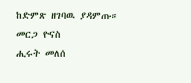ከድምጽ ዘገባዉ ያዳምጡ።
መርጋ ዮናስ
ሒሩት መለሰ